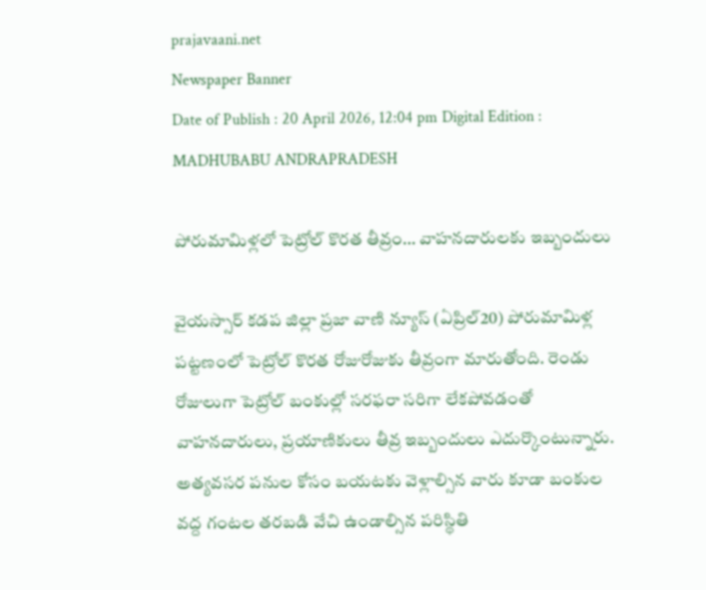prajavaani.net
Newspaper Banner
Date of Publish : 20 April 2026, 12:04 pm Digital Edition : MADHUBABU ANDRAPRADESH

పోరుమామిళ్లలో పెట్రోల్ కొరత తీవ్రం… వాహనదారులకు ఇబ్బందులు

వైయస్సార్ కడప జిల్లా ప్రజా వాణి న్యూస్ (ఏప్రిల్20) పోరుమామిళ్ల పట్టణంలో పెట్రోల్ కొరత రోజురోజుకు తీవ్రంగా మారుతోంది. రెండు రోజులుగా పెట్రోల్ బంకుల్లో సరఫరా సరిగా లేకపోవడంతో వాహనదారులు, ప్రయాణికులు తీవ్ర ఇబ్బందులు ఎదుర్కొంటున్నారు. అత్యవసర పనుల కోసం బయటకు వెళ్లాల్సిన వారు కూడా బంకుల వద్ద గంటల తరబడి వేచి ఉండాల్సిన పరిస్థితి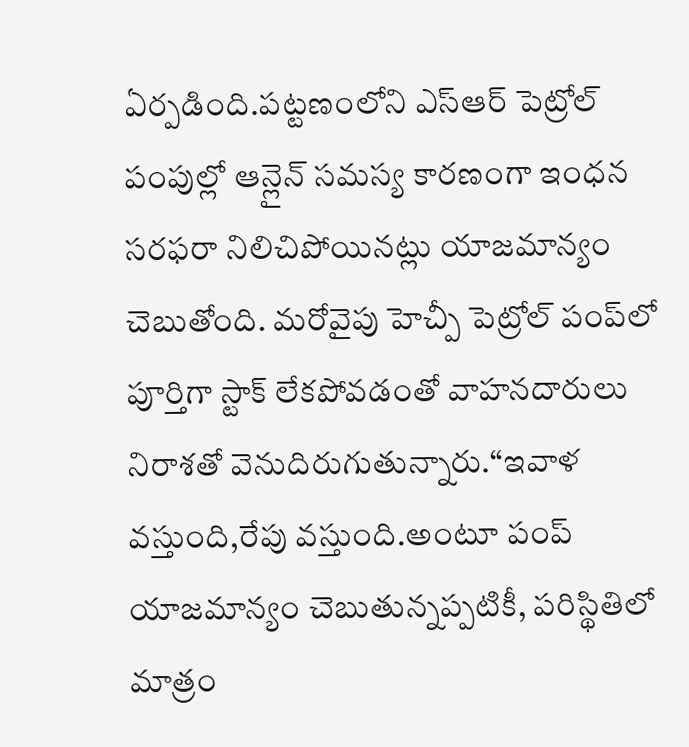ఏర్పడింది.పట్టణంలోని ఎస్‌ఆర్ పెట్రోల్ పంపుల్లో ఆన్లైన్ సమస్య కారణంగా ఇంధన సరఫరా నిలిచిపోయినట్లు యాజమాన్యం చెబుతోంది. మరోవైపు హెచ్పీ పెట్రోల్ పంప్‌లో పూర్తిగా స్టాక్ లేకపోవడంతో వాహనదారులు నిరాశతో వెనుదిరుగుతున్నారు.“ఇవాళ వస్తుంది,రేపు వస్తుంది.అంటూ పంప్ యాజమాన్యం చెబుతున్నప్పటికీ, పరిస్థితిలో మాత్రం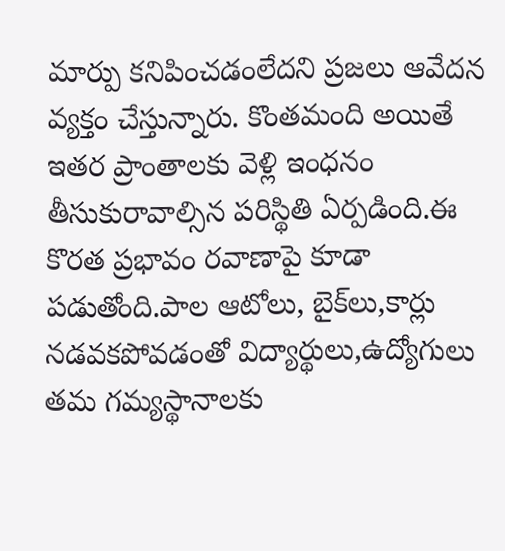మార్పు కనిపించడంలేదని ప్రజలు ఆవేదన వ్యక్తం చేస్తున్నారు. కొంతమంది అయితే ఇతర ప్రాంతాలకు వెళ్లి ఇంధనం తీసుకురావాల్సిన పరిస్థితి ఏర్పడింది.ఈ కొరత ప్రభావం రవాణాపై కూడా పడుతోంది.పాల ఆటోలు, బైక్‌లు,కార్లు నడవకపోవడంతో విద్యార్థులు,ఉద్యోగులు తమ గమ్యస్థానాలకు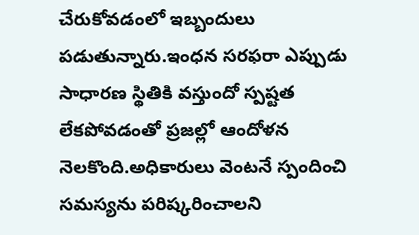చేరుకోవడంలో ఇబ్బందులు పడుతున్నారు.ఇంధన సరఫరా ఎప్పుడు సాధారణ స్థితికి వస్తుందో స్పష్టత లేకపోవడంతో ప్రజల్లో ఆందోళన నెలకొంది.అధికారులు వెంటనే స్పందించి సమస్యను పరిష్కరించాలని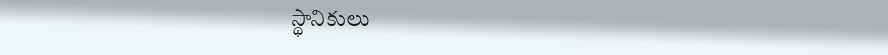స్థానికులు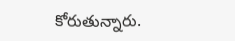కోరుతున్నారు.